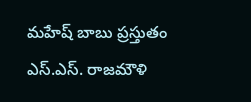మహేష్ బాబు ప్రస్తుతం ఎస్.ఎస్. రాజమౌళి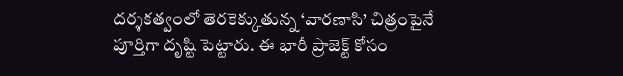దర్శకత్వంలో తెరకెక్కుతున్న ‘వారణాసి’ చిత్రంపైనే పూర్తిగా దృష్టి పెట్టారు. ఈ భారీ ప్రాజెక్ట్ కోసం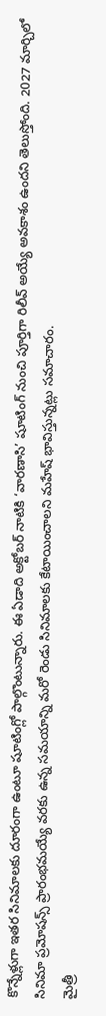కొన్నేళ్లుగా ఇతర సినిమాలకు దూరంగా ఉంటూ షూటింగ్లో పాల్గొంటున్నారు. ఈ ఏడాది అక్టోబర్ నాటికి ‘వారణాసి’ షూటింగ్ నుంచి పూర్తిగా రిలీవ్ అయ్యే అవకాశం ఉందని తెలుస్తోంది. 2027 మార్చిలో సినిమా ప్రమోషన్స్ ప్రారంభమయ్యే వరకు ఉన్న సమయాన్ని మరో రెండు సినిమాలకు కేటాయించాలని మహేష్ భావిస్తున్నట్లు సమాచారం.
మైత్రీ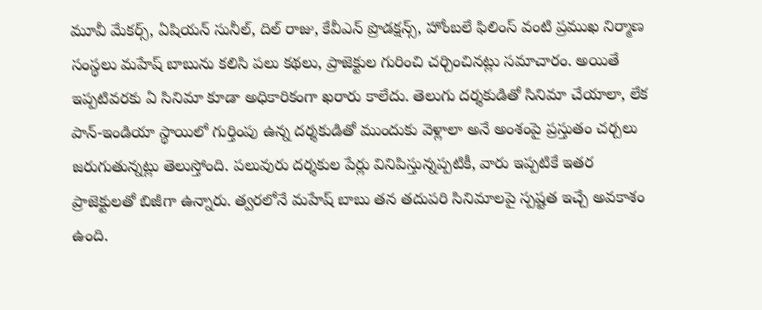మూవీ మేకర్స్, ఏషియన్ సునీల్, దిల్ రాజు, కేవీఎన్ ప్రొడక్షన్స్, హోంబలే ఫిలింస్ వంటి ప్రముఖ నిర్మాణ సంస్థలు మహేష్ బాబును కలిసి పలు కథలు, ప్రాజెక్టుల గురించి చర్చించినట్లు సమాచారం. అయితే ఇప్పటివరకు ఏ సినిమా కూడా అధికారికంగా ఖరారు కాలేదు. తెలుగు దర్శకుడితో సినిమా చేయాలా, లేక పాన్-ఇండియా స్థాయిలో గుర్తింపు ఉన్న దర్శకుడితో ముందుకు వెళ్లాలా అనే అంశంపై ప్రస్తుతం చర్చలు జరుగుతున్నట్లు తెలుస్తోంది. పలువురు దర్శకుల పేర్లు వినిపిస్తున్నప్పటికీ, వారు ఇప్పటికే ఇతర ప్రాజెక్టులతో బిజీగా ఉన్నారు. త్వరలోనే మహేష్ బాబు తన తదుపరి సినిమాలపై స్పష్టత ఇచ్చే అవకాశం ఉంది.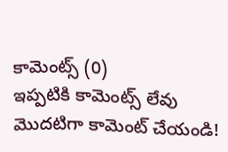కామెంట్స్ (0)
ఇప్పటికి కామెంట్స్ లేవు
మొదటిగా కామెంట్ చేయండి!